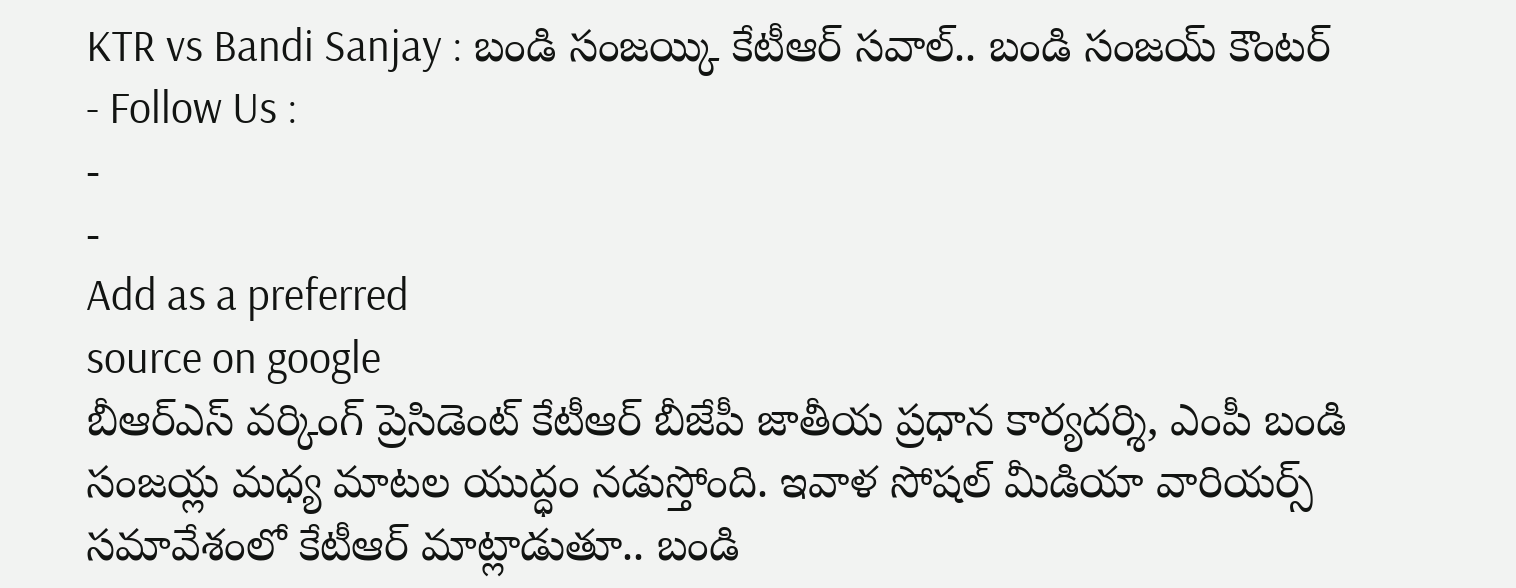KTR vs Bandi Sanjay : బండి సంజయ్కి కేటీఆర్ సవాల్.. బండి సంజయ్ కౌంటర్
- Follow Us :
-
-
Add as a preferred
source on google
బీఆర్ఎస్ వర్కింగ్ ప్రెసిడెంట్ కేటీఆర్ బీజేపీ జాతీయ ప్రధాన కార్యదర్శి, ఎంపీ బండి సంజయ్ల మధ్య మాటల యుద్ధం నడుస్తోంది. ఇవాళ సోషల్ మీడియా వారియర్స్ సమావేశంలో కేటీఆర్ మాట్లాడుతూ.. బండి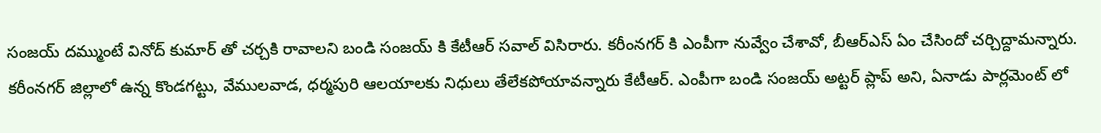సంజయ్ దమ్ముంటే వినోద్ కుమార్ తో చర్చకి రావాలని బండి సంజయ్ కి కేటీఆర్ సవాల్ విసిరారు. కరీంనగర్ కి ఎంపీగా నువ్వేం చేశావో, బీఆర్ఎస్ ఏం చేసిందో చర్చిద్దామన్నారు. కరీంనగర్ జిల్లాలో ఉన్న కొండగట్టు, వేములవాడ, ధర్మపురి ఆలయాలకు నిధులు తేలేకపోయావన్నారు కేటీఆర్. ఎంపీగా బండి సంజయ్ అట్టర్ ప్లాప్ అని, ఏనాడు పార్లమెంట్ లో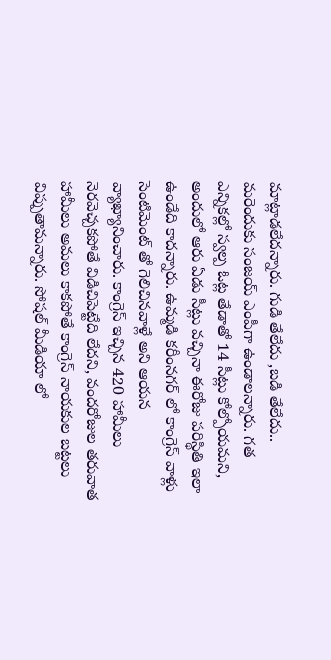మాట్లాడలేదన్నారు. గుడి తేలేదు ,బడి తేలేదు.. మరెందుకు సంజయ్ ఎంపీగా ఉండాలన్నారు. గత ఎన్నికల్లో స్వల్ప ఓట్ల తేడాతో 14 సీట్లు కోల్పోయమని, అందులో ఆరు ఏడు సీట్లు వచ్చినా ఈరోజు పరిస్థితి ఇలా ఉండేది కాదన్నారు. ఉమ్మడి కరీంనగర్ లో కాంగ్రెస్ వాళ్లు సెంటిమెంట్ తో గెలిచినవాళ్లే అని ఆయన వ్యాఖ్యానించారు. కాంగ్రెస్ ఇచ్చిన 420 హామీలు నెరవెచ్చకపోతే విడిచిపెట్టేది లేదని, వందరోజుల తరువాత హామీలు అమలు కాకపోతే కాంగ్రెస్ నాయకుల బట్టలు విప్పుతామన్నారు. సోషల్ మీడియా లో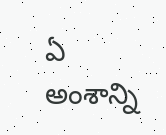ఏ అంశాన్ని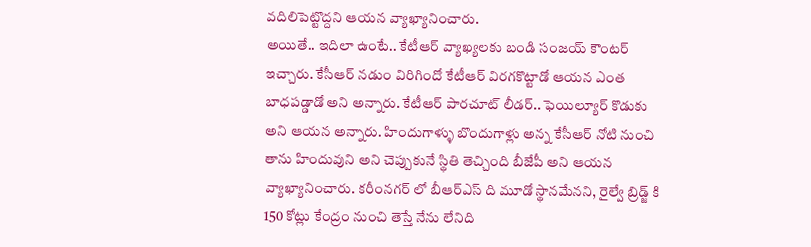వదిలిపెట్టొద్దని ఆయన వ్యాఖ్యానించారు.
అయితే.. ఇదిలా ఉంటే.. కేటీఆర్ వ్యాఖ్యలకు బండి సంజయ్ కౌంటర్ ఇచ్చారు. కేసీఆర్ నడుం విరిగిందో కేటీఆర్ విరగకొట్టాడో ఆయన ఎంత బాధపడ్డాడో అని అన్నారు. కేటీఆర్ పారచూట్ లీడర్.. ఫెయిల్యూర్ కొడుకు అని ఆయన అన్నారు. హిందుగాళ్ళు బొందుగాళ్లు అన్న కేసీఆర్ నోటి నుంచి తాను హిందువుని అని చెప్పుకునే స్థితి తెచ్చింది బీజేపీ అని ఆయన వ్యాఖ్యానించారు. కరీంనగర్ లో బీఆర్ఎస్ ది మూడో స్థానమేనని, రైల్వే బ్రిడ్జ్ కి 150 కోట్లు కేంద్రం నుంచి తెస్తే నేను లేనిది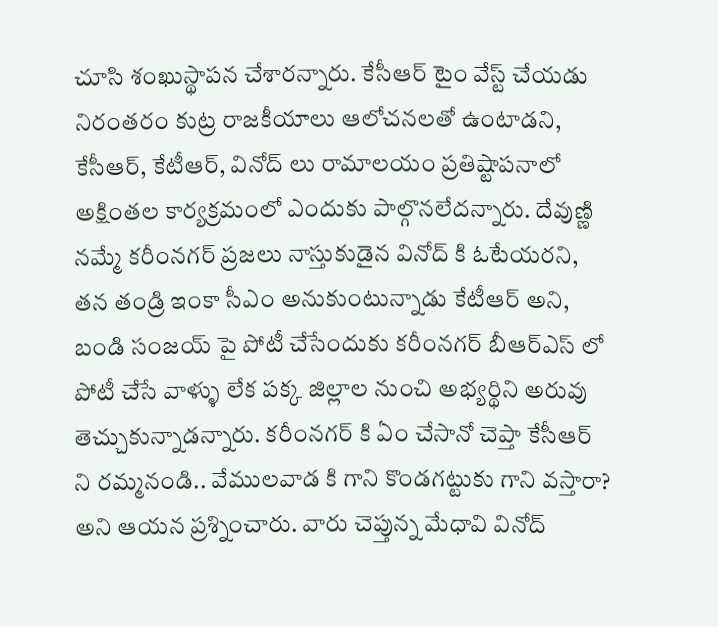చూసి శంఖుస్థాపన చేశారన్నారు. కేసీఆర్ టైం వేస్ట్ చేయడు నిరంతరం కుట్ర రాజకీయాలు ఆలోచనలతో ఉంటాడని, కేసీఆర్, కేటీఆర్, వినోద్ లు రామాలయం ప్రతిష్టాపనాలో అక్షింతల కార్యక్రమంలో ఎందుకు పాల్గొనలేదన్నారు. దేవుణ్ణి నమ్మే కరీంనగర్ ప్రజలు నాస్తుకుడైన వినోద్ కి ఓటేయరని, తన తండ్రి ఇంకా సీఎం అనుకుంటున్నాడు కేటీఆర్ అని, బండి సంజయ్ పై పోటీ చేసేందుకు కరీంనగర్ బీఆర్ఎస్ లో పోటీ చేసే వాళ్ళు లేక పక్క జిల్లాల నుంచి అభ్యర్థిని అరువు తెచ్చుకున్నాడన్నారు. కరీంనగర్ కి ఏం చేసానో చెప్తా కేసీఆర్ ని రమ్మనండి.. వేములవాడ కి గాని కొండగట్టుకు గాని వస్తారా? అని ఆయన ప్రశ్నించారు. వారు చెప్తున్న మేధావి వినోద్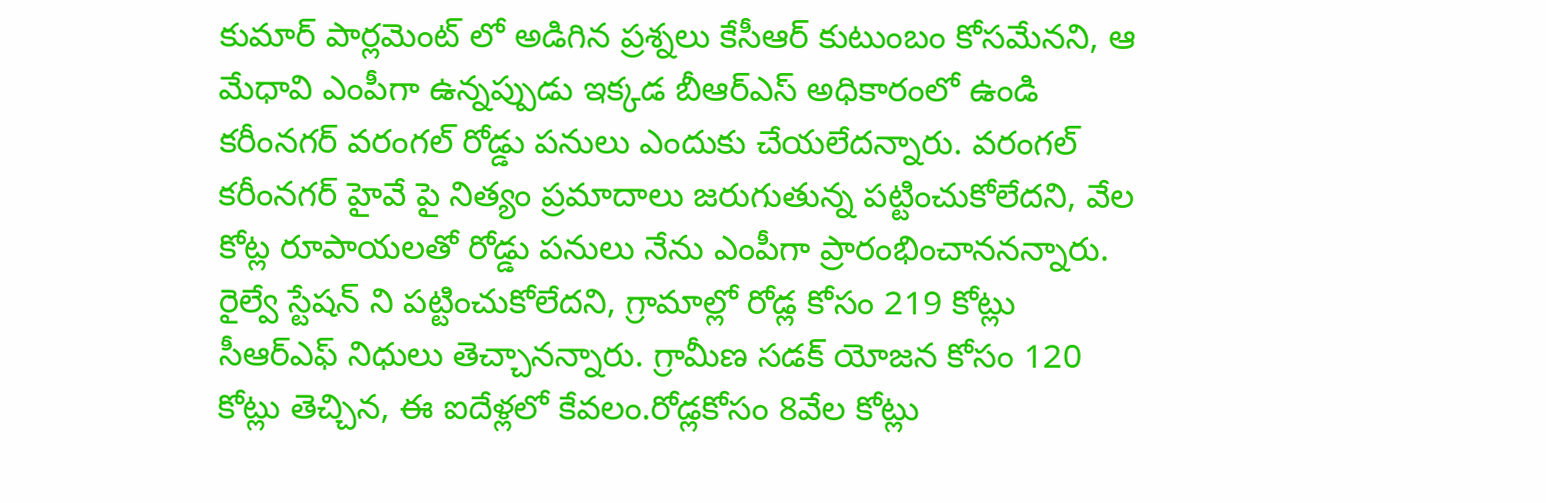కుమార్ పార్లమెంట్ లో అడిగిన ప్రశ్నలు కేసీఆర్ కుటుంబం కోసమేనని, ఆ మేధావి ఎంపీగా ఉన్నప్పుడు ఇక్కడ బీఆర్ఎస్ అధికారంలో ఉండి కరీంనగర్ వరంగల్ రోడ్డు పనులు ఎందుకు చేయలేదన్నారు. వరంగల్ కరీంనగర్ హైవే పై నిత్యం ప్రమాదాలు జరుగుతున్న పట్టించుకోలేదని, వేల కోట్ల రూపాయలతో రోడ్డు పనులు నేను ఎంపీగా ప్రారంభించాననన్నారు. రైల్వే స్టేషన్ ని పట్టించుకోలేదని, గ్రామాల్లో రోడ్ల కోసం 219 కోట్లు సీఆర్ఎఫ్ నిధులు తెచ్చానన్నారు. గ్రామీణ సడక్ యోజన కోసం 120 కోట్లు తెచ్చిన, ఈ ఐదేళ్లలో కేవలం.రోడ్లకోసం 8వేల కోట్లు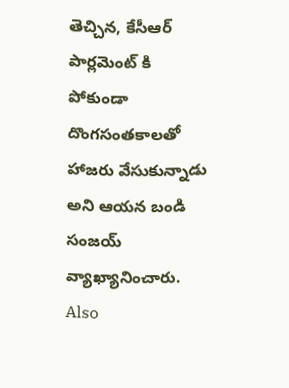తెచ్చిన, కేసీఆర్ పార్లమెంట్ కి పోకుండా దొంగసంతకాలతో హాజరు వేసుకున్నాడు అని ఆయన బండి సంజయ్ వ్యాఖ్యానించారు.
Also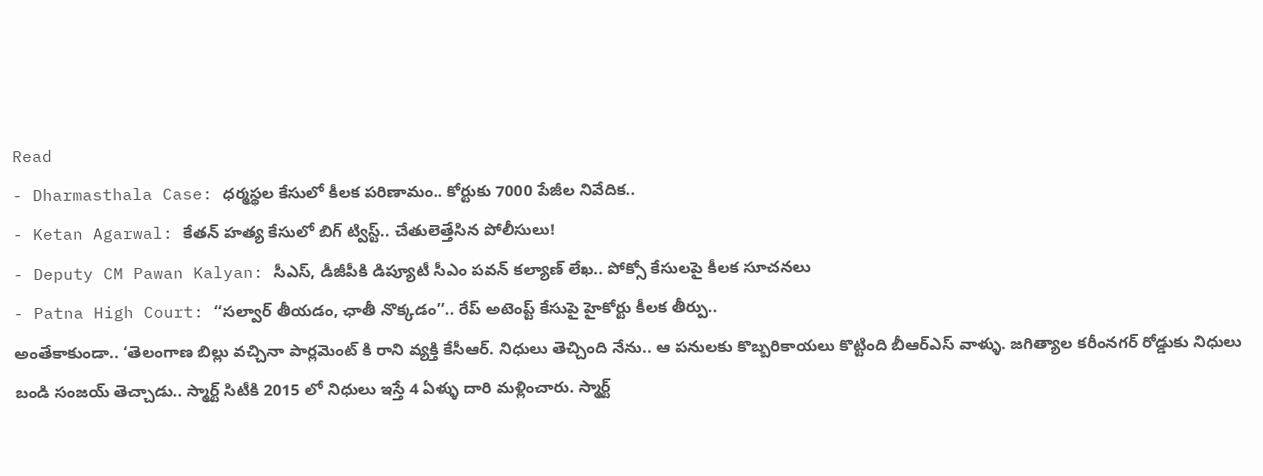Read
- Dharmasthala Case: ధర్మస్థల కేసులో కీలక పరిణామం.. కోర్టుకు 7000 పేజీల నివేదిక..
- Ketan Agarwal: కేతన్ హత్య కేసులో బిగ్ ట్విస్ట్.. చేతులెత్తేసిన పోలీసులు!
- Deputy CM Pawan Kalyan: సీఎస్, డీజీపీకి డిప్యూటీ సీఎం పవన్ కల్యాణ్ లేఖ.. పోక్సో కేసులపై కీలక సూచనలు
- Patna High Court: ‘‘సల్వార్ తీయడం, ఛాతీ నొక్కడం’’.. రేప్ అటెంప్ట్ కేసుపై హైకోర్టు కీలక తీర్పు..
అంతేకాకుండా.. ‘తెలంగాణ బిల్లు వచ్చినా పార్లమెంట్ కి రాని వ్యక్తి కేసీఆర్. నిధులు తెచ్చింది నేను.. ఆ పనులకు కొబ్బరికాయలు కొట్టింది బీఆర్ఎస్ వాళ్ళు. జగిత్యాల కరీంనగర్ రోడ్డుకు నిధులు బండి సంజయ్ తెచ్చాడు.. స్మార్ట్ సిటీకి 2015 లో నిధులు ఇస్తే 4 ఏళ్ళు దారి మళ్లించారు. స్మార్ట్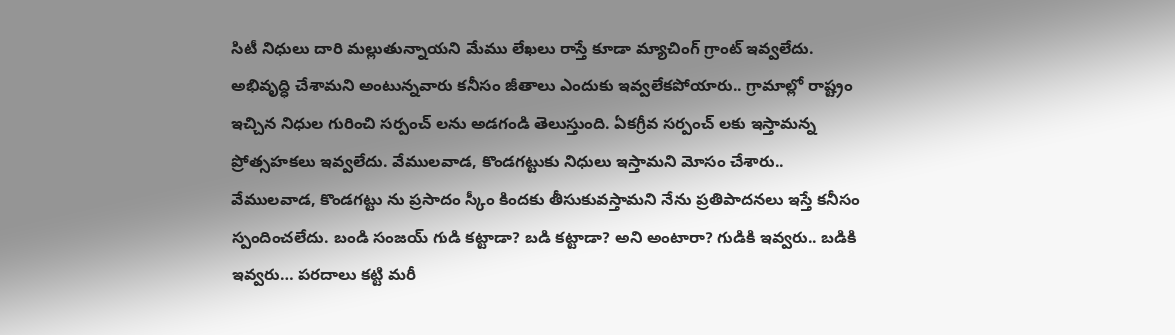సిటీ నిధులు దారి మల్లుతున్నాయని మేము లేఖలు రాస్తే కూడా మ్యాచింగ్ గ్రాంట్ ఇవ్వలేదు. అభివృద్ధి చేశామని అంటున్నవారు కనీసం జీతాలు ఎందుకు ఇవ్వలేకపోయారు.. గ్రామాల్లో రాష్ట్రం ఇచ్చిన నిధుల గురించి సర్పంచ్ లను అడగండి తెలుస్తుంది. ఏకగ్రీవ సర్పంచ్ లకు ఇస్తామన్న ప్రోత్సహకలు ఇవ్వలేదు. వేములవాడ, కొండగట్టుకు నిధులు ఇస్తామని మోసం చేశారు.. వేములవాడ, కొండగట్టు ను ప్రసాదం స్కీం కిందకు తీసుకువస్తామని నేను ప్రతిపాదనలు ఇస్తే కనీసం స్పందించలేదు. బండి సంజయ్ గుడి కట్టాడా? బడి కట్టాడా? అని అంటారా? గుడికి ఇవ్వరు.. బడికి ఇవ్వరు… పరదాలు కట్టి మరీ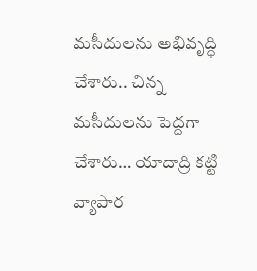మసీదులను అభివృద్ధి చేశారు.. చిన్న మసీదులను పెద్దగా చేశారు… యాదాద్రి కట్టి వ్యాపార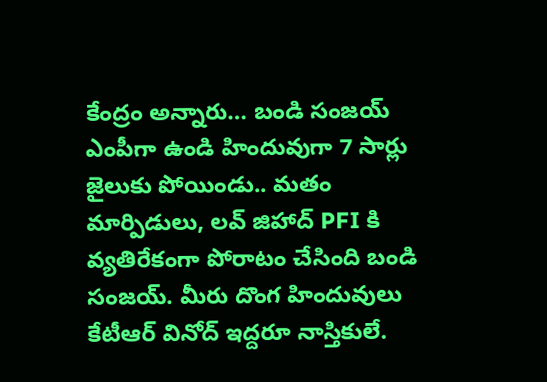కేంద్రం అన్నారు… బండి సంజయ్ ఎంపీగా ఉండి హిందువుగా 7 సార్లు జైలుకు పోయిండు.. మతం మార్పిడులు, లవ్ జిహాద్ PFI కి వ్యతిరేకంగా పోరాటం చేసింది బండి సంజయ్. మీరు దొంగ హిందువులు కేటీఆర్ వినోద్ ఇద్దరూ నాస్తికులే.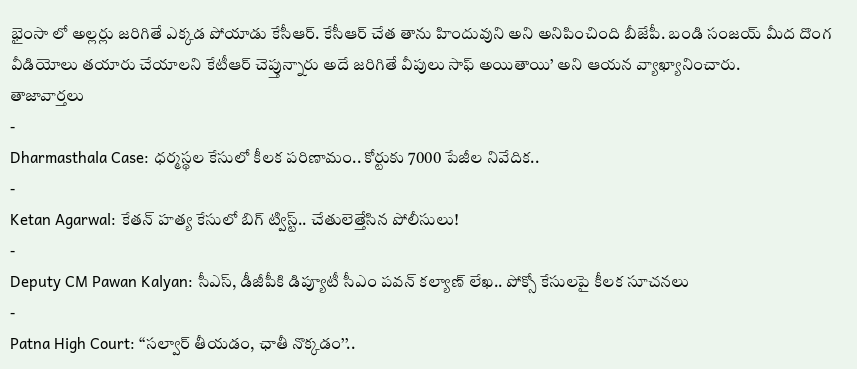భైంసా లో అల్లర్లు జరిగితే ఎక్కడ పోయాడు కేసీఆర్. కేసీఆర్ చేత తాను హిందువుని అని అనిపించింది బీజేపీ. బండి సంజయ్ మీద దొంగ వీడియోలు తయారు చేయాలని కేటీఆర్ చెప్తున్నారు అదే జరిగితే వీపులు సాఫ్ అయితాయి’ అని ఆయన వ్యాఖ్యానించారు.
తాజావార్తలు
-
Dharmasthala Case: ధర్మస్థల కేసులో కీలక పరిణామం.. కోర్టుకు 7000 పేజీల నివేదిక..
-
Ketan Agarwal: కేతన్ హత్య కేసులో బిగ్ ట్విస్ట్.. చేతులెత్తేసిన పోలీసులు!
-
Deputy CM Pawan Kalyan: సీఎస్, డీజీపీకి డిప్యూటీ సీఎం పవన్ కల్యాణ్ లేఖ.. పోక్సో కేసులపై కీలక సూచనలు
-
Patna High Court: ‘‘సల్వార్ తీయడం, ఛాతీ నొక్కడం’’..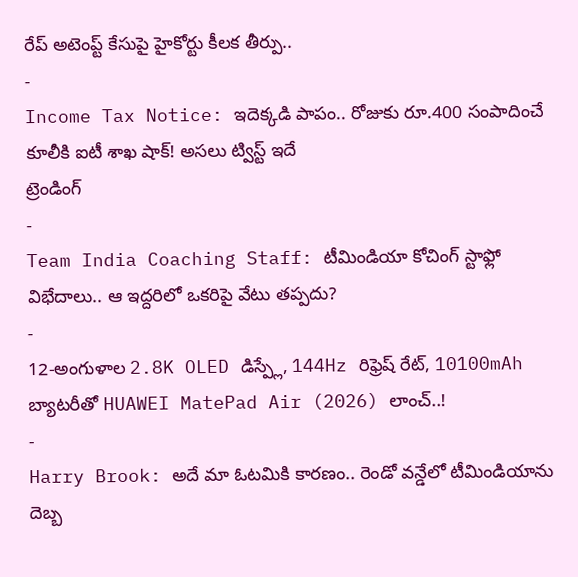రేప్ అటెంప్ట్ కేసుపై హైకోర్టు కీలక తీర్పు..
-
Income Tax Notice: ఇదెక్కడి పాపం.. రోజుకు రూ.400 సంపాదించే కూలీకి ఐటీ శాఖ షాక్! అసలు ట్విస్ట్ ఇదే
ట్రెండింగ్
-
Team India Coaching Staff: టీమిండియా కోచింగ్ స్టాఫ్లో విభేదాలు.. ఆ ఇద్దరిలో ఒకరిపై వేటు తప్పదు?
-
12-అంగుళాల 2.8K OLED డిస్ప్లే, 144Hz రిఫ్రెష్ రేట్, 10100mAh బ్యాటరీతో HUAWEI MatePad Air (2026) లాంచ్..!
-
Harry Brook: అదే మా ఓటమికి కారణం.. రెండో వన్డేలో టీమిండియాను దెబ్బ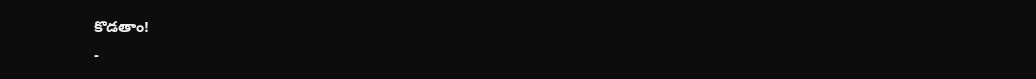కొడతాం!
-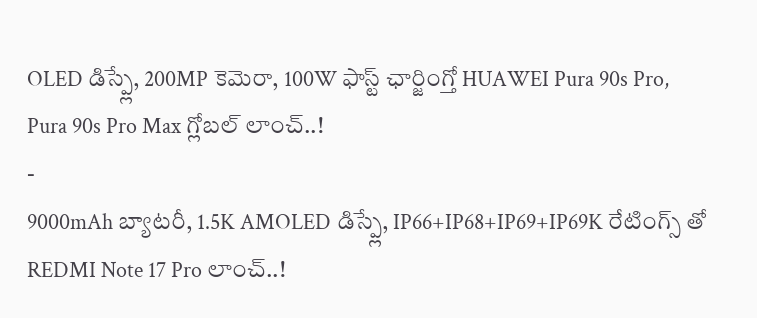OLED డిస్ప్లే, 200MP కెమెరా, 100W ఫాస్ట్ ఛార్జింగ్తో HUAWEI Pura 90s Pro, Pura 90s Pro Max గ్లోబల్ లాంచ్..!
-
9000mAh బ్యాటరీ, 1.5K AMOLED డిస్ప్లే, IP66+IP68+IP69+IP69K రేటింగ్స్ తో REDMI Note 17 Pro లాంచ్..!